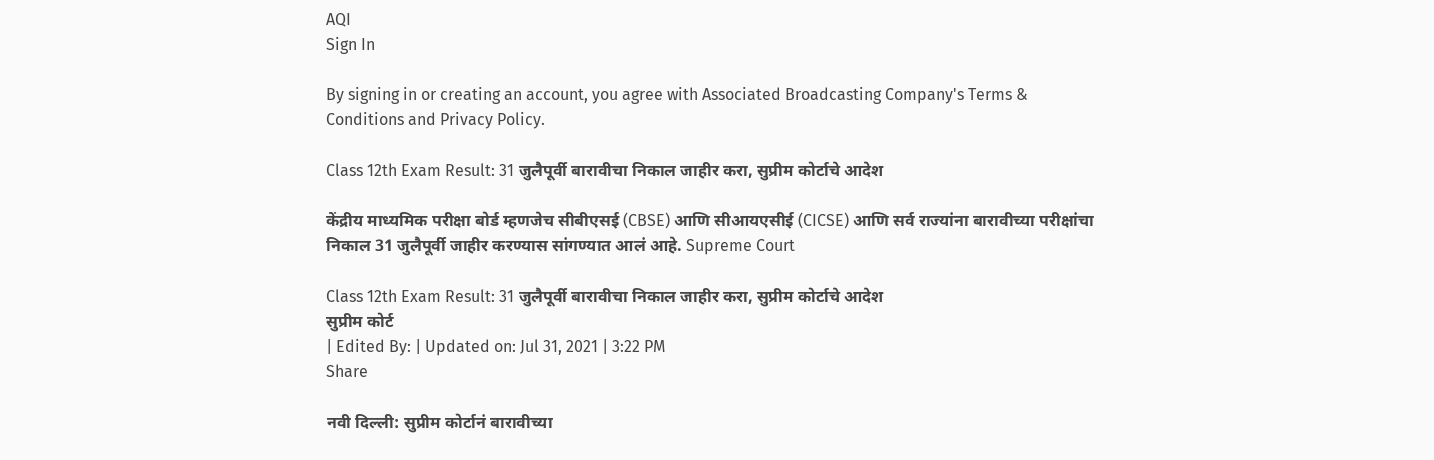AQI
Sign In

By signing in or creating an account, you agree with Associated Broadcasting Company's Terms & Conditions and Privacy Policy.

Class 12th Exam Result: 31 जुलैपूर्वी बारावीचा निकाल जाहीर करा, सुप्रीम कोर्टाचे आदेश

केंद्रीय माध्यमिक परीक्षा बोर्ड म्हणजेच सीबीएसई (CBSE) आणि सीआयएसीई (CICSE) आणि सर्व राज्यांना बारावीच्या परीक्षांचा निकाल 31 जुलैपूर्वी जाहीर करण्यास सांगण्यात आलं आहे. Supreme Court

Class 12th Exam Result: 31 जुलैपूर्वी बारावीचा निकाल जाहीर करा, सुप्रीम कोर्टाचे आदेश
सुप्रीम कोर्ट
| Edited By: | Updated on: Jul 31, 2021 | 3:22 PM
Share

नवी दिल्ली: सुप्रीम कोर्टानं बारावीच्या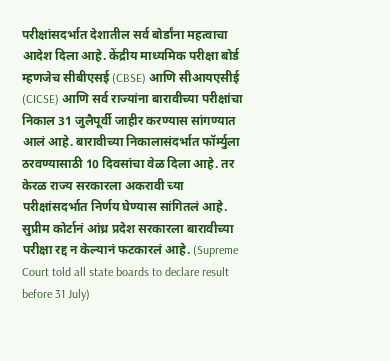परीक्षांसदर्भात देशातील सर्व बोर्डांना महत्वाचा आदेश दिला आहे. केंद्रीय माध्यमिक परीक्षा बोर्ड म्हणजेच सीबीएसई (CBSE) आणि सीआयएसीई (CICSE) आणि सर्व राज्यांना बारावीच्या परीक्षांचा निकाल 31 जुलैपूर्वी जाहीर करण्यास सांगण्यात आलं आहे. बारावीच्या निकालासंदर्भात फॉर्म्युला ठरवण्यासाठी 10 दिवसांचा वेळ दिला आहे. तर केरळ राज्य सरकारला अकरावी च्या परीक्षांसदर्भात निर्णय घेण्यास सांगितलं आहे. सुप्रीम कोर्टानं आंध्र प्रदेश सरकारला बारावीच्या परीक्षा रद्द न केल्यानं फटकारलं आहे. (Supreme Court told all state boards to declare result before 31 July)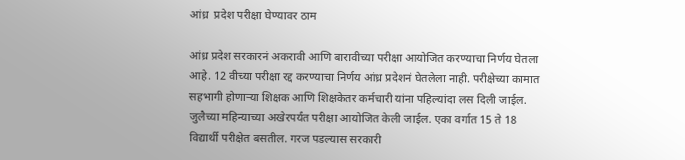आंध्र  प्रदेश परीक्षा घेण्यावर ठाम

आंध्र प्रदेश सरकारनं अकरावी आणि बारावीच्या परीक्षा आयोजित करण्याचा निर्णय घेतला आहे. 12 वीच्या परीक्षा रद्द करण्याचा निर्णय आंध्र प्रदेशनं घेतलेला नाही. परीक्षेच्या कामात सहभागी होणाऱ्या शिक्षक आणि शिक्षकेतर कर्मचारी यांना पहिल्यांदा लस दिली जाईल. जुलैच्या महिन्याच्या अखेरपर्यंत परीक्षा आयोजित केली जाईल. एका वर्गात 15 ते 18 विद्यार्थी परीक्षेत बसतील. गरज पडल्यास सरकारी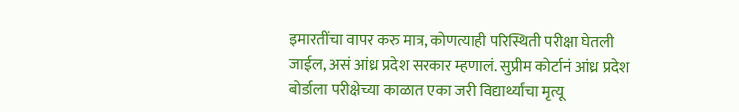इमारतींचा वापर करु मात्र, कोणत्याही परिस्थिती परीक्षा घेतली जाईल, असं आंध्र प्रदेश सरकार म्हणालं. सुप्रीम कोर्टानं आंध्र प्रदेश बोर्डाला परीक्षेच्या काळात एका जरी विद्यार्थ्यांचा मृत्यू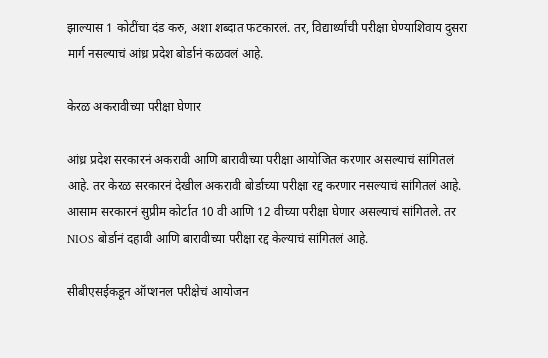झाल्यास 1 कोटींचा दंड करु, अशा शब्दात फटकारलं. तर, विद्यार्थ्यांची परीक्षा घेण्याशिवाय दुसरा मार्ग नसल्याचं आंध्र प्रदेश बोर्डानं कळवलं आहे.

केरळ अकरावीच्या परीक्षा घेणार

आंध्र प्रदेश सरकारनं अकरावी आणि बारावीच्या परीक्षा आयोजित करणार असल्याचं सांगितलं आहे. तर केरळ सरकारनं देखील अकरावी बोर्डाच्या परीक्षा रद्द करणार नसल्याचं सांगितलं आहे. आसाम सरकारनं सुप्रीम कोर्टात 10 वी आणि 12 वीच्या परीक्षा घेणार असल्याचं सांगितले. तर NIOS बोर्डानं दहावी आणि बारावीच्या परीक्षा रद्द केल्याचं सांगितलं आहे.

सीबीएसईकडून ऑप्शनल परीक्षेचं आयोजन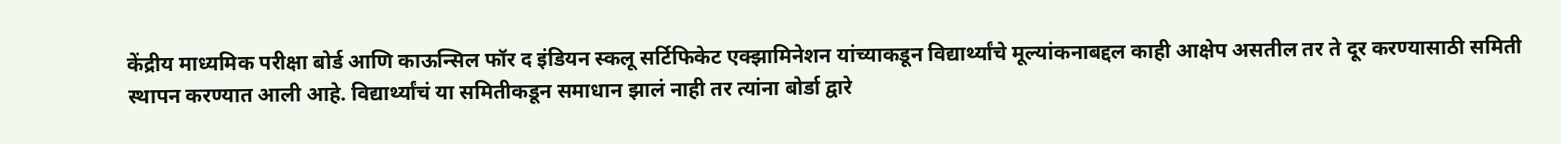केंद्रीय माध्यमिक परीक्षा बोर्ड आणि काऊन्सिल फॉर द इंडियन स्कलू सर्टिफिकेट एक्झामिनेशन यांच्याकडून विद्यार्थ्यांचे मूल्यांकनाबद्दल काही आक्षेप असतील तर ते दूर करण्यासाठी समिती स्थापन करण्यात आली आहे. विद्यार्थ्यांचं या समितीकडून समाधान झालं नाही तर त्यांना बोर्डा द्वारे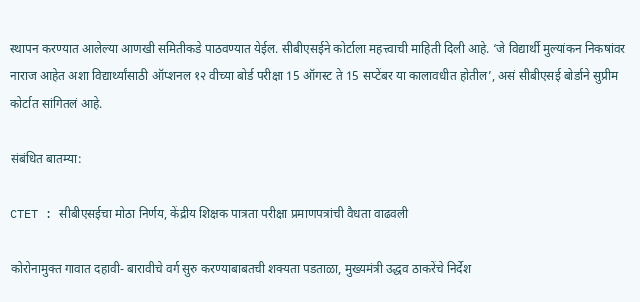स्थापन करण्यात आलेल्या आणखी समितीकडे पाठवण्यात येईल. सीबीएसईने कोर्टाला महत्त्वाची माहिती दिली आहे. ‘जे विद्यार्थी मुल्यांकन निकषांवर नाराज आहेत अशा विद्यार्थ्यांसाठी ऑप्शनल १२ वीच्या बोर्ड परीक्षा 15 ऑगस्ट ते 15 सप्टेंबर या कालावधीत होतील’, असं सीबीएसई बोर्डाने सुप्रीम कोर्टात सांगितलं आहे.

संबंधित बातम्या:

CTET : सीबीएसईचा मोठा निर्णय, केंद्रीय शिक्षक पात्रता परीक्षा प्रमाणपत्रांची वैधता वाढवली

कोरोनामुक्त गावात दहावी- बारावीचे वर्ग सुरु करण्याबाबतची शक्यता पडताळा, मुख्यमंत्री उद्धव ठाकरेंचे निर्देश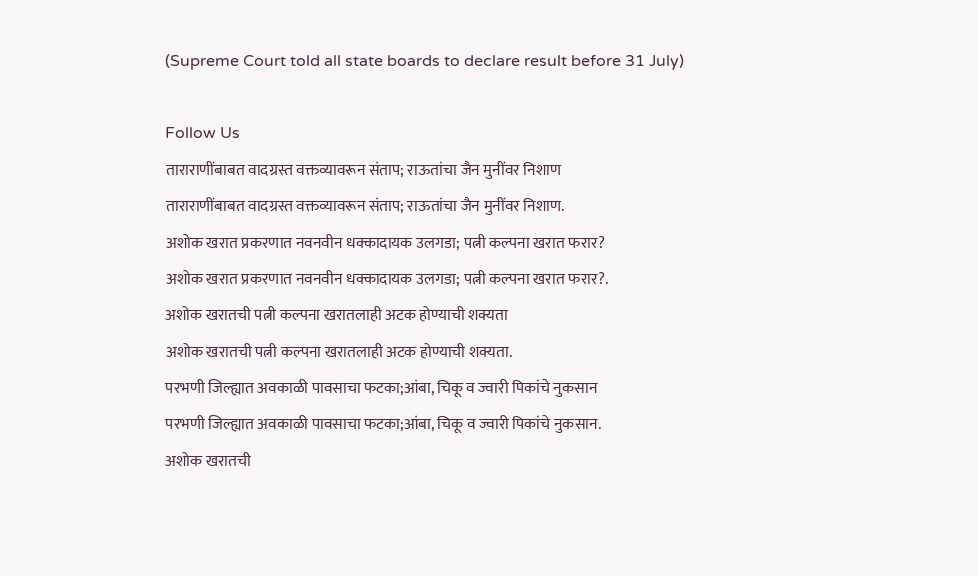(Supreme Court told all state boards to declare result before 31 July)

Follow Us
ताराराणींबाबत वादग्रस्त वक्तव्यावरून संताप; राऊतांचा जैन मुनींवर निशाण
ताराराणींबाबत वादग्रस्त वक्तव्यावरून संताप; राऊतांचा जैन मुनींवर निशाण.
अशोक खरात प्रकरणात नवनवीन धक्कादायक उलगडा; पत्नी कल्पना खरात फरार?
अशोक खरात प्रकरणात नवनवीन धक्कादायक उलगडा; पत्नी कल्पना खरात फरार?.
अशोक खरातची पत्नी कल्पना खरातलाही अटक होण्याची शक्यता
अशोक खरातची पत्नी कल्पना खरातलाही अटक होण्याची शक्यता.
परभणी जिल्ह्यात अवकाळी पावसाचा फटका;आंबा, चिकू व ज्वारी पिकांचे नुकसान
परभणी जिल्ह्यात अवकाळी पावसाचा फटका;आंबा, चिकू व ज्वारी पिकांचे नुकसान.
अशोक खरातची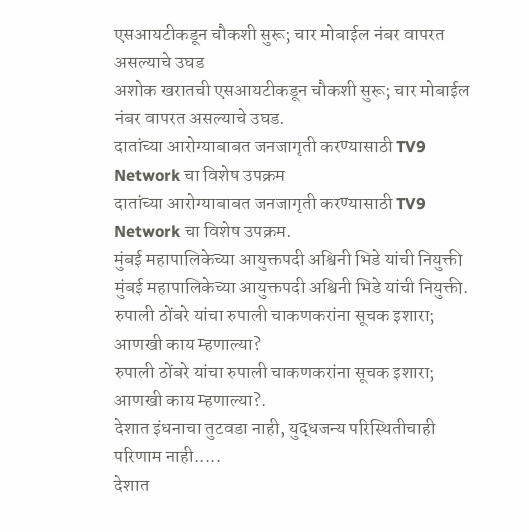एसआयटीकडून चौकशी सुरू; चार मोबाईल नंबर वापरत असल्याचे उघड
अशोक खरातची एसआयटीकडून चौकशी सुरू; चार मोबाईल नंबर वापरत असल्याचे उघड.
दातांच्या आरोग्याबाबत जनजागृती करण्यासाठी TV9 Network चा विशेष उपक्रम
दातांच्या आरोग्याबाबत जनजागृती करण्यासाठी TV9 Network चा विशेष उपक्रम.
मुंबई महापालिकेच्या आयुक्तपदी अश्विनी भिडे यांची नियुक्ती
मुंबई महापालिकेच्या आयुक्तपदी अश्विनी भिडे यांची नियुक्ती.
रुपाली ठोंबरे यांचा रुपाली चाकणकरांना सूचक इशारा; आणखी काय म्हणाल्या?
रुपाली ठोंबरे यांचा रुपाली चाकणकरांना सूचक इशारा; आणखी काय म्हणाल्या?.
देशात इंधनाचा तुटवडा नाही, युद्धजन्य परिस्थितीचाही परिणाम नाही.....
देशात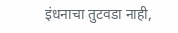इंधनाचा तुटवडा नाही,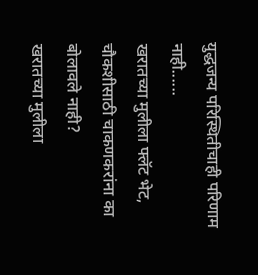युद्धजन्य परिस्थितीचाही परिणाम नाही......
खरातच्या मुलीला फ्लॅट भेट, चौकशीसाठी चाकणकरांना का बोलावले नाही?
खरातच्या मुलीला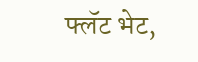फ्लॅट भेट,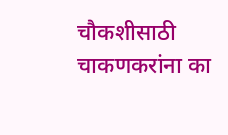चौकशीसाठी चाकणकरांना का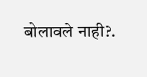बोलावले नाही?.